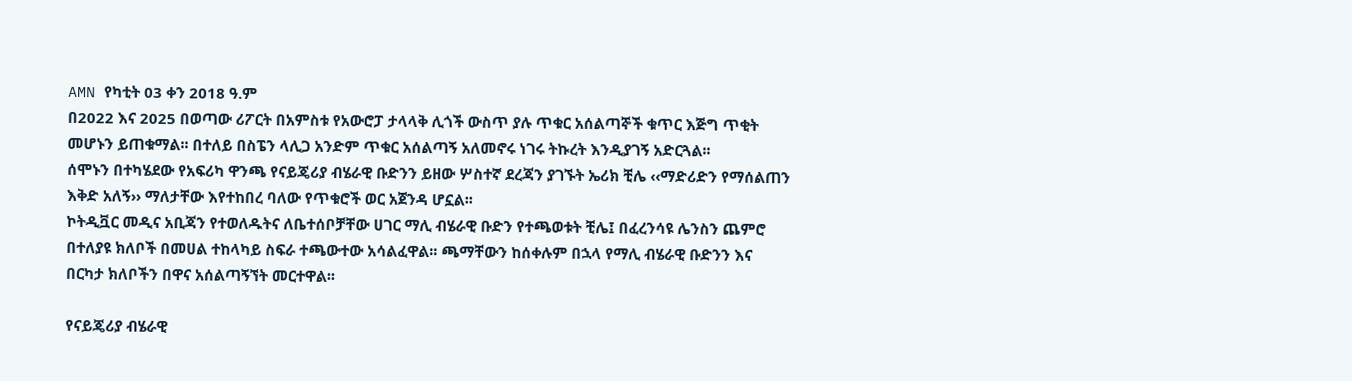AMN የካቲት 03 ቀን 2018 ዓ.ም
በ2022 እና 2025 በወጣው ሪፖርት በአምስቱ የአውሮፓ ታላላቅ ሊጎች ውስጥ ያሉ ጥቁር አሰልጣኞች ቁጥር እጅግ ጥቂት መሆኑን ይጠቁማል፡፡ በተለይ በስፔን ላሊጋ አንድም ጥቁር አሰልጣኝ አለመኖሩ ነገሩ ትኩረት እንዲያገኝ አድርጓል፡፡
ሰሞኑን በተካሄደው የአፍሪካ ዋንጫ የናይጄሪያ ብሄራዊ ቡድንን ይዘው ሦስተኛ ደረጃን ያገኙት ኤሪክ ቺሌ ‹‹ማድሪድን የማሰልጠን እቅድ አለኝ›› ማለታቸው እየተከበረ ባለው የጥቁሮች ወር አጀንዳ ሆኗል፡፡
ኮትዲቯር መዲና አቢጃን የተወለዱትና ለቤተሰቦቻቸው ሀገር ማሊ ብሄራዊ ቡድን የተጫወቱት ቺሌ፤ በፈረንሳዩ ሌንስን ጨምሮ በተለያዩ ክለቦች በመሀል ተከላካይ ስፍራ ተጫውተው አሳልፈዋል፡፡ ጫማቸውን ከሰቀሉም በኋላ የማሊ ብሄራዊ ቡድንን እና በርካታ ክለቦችን በዋና አሰልጣኝኘት መርተዋል፡፡

የናይጄሪያ ብሄራዊ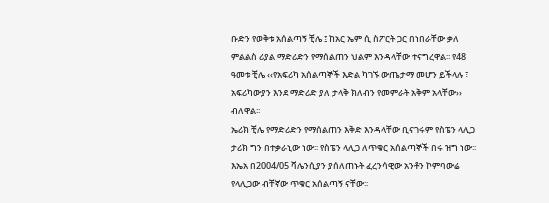ቡድን የወቅቱ አሰልጣኝ ቺሌ ፤ ከአር ኤም ሲ ስፖርት ጋር በነበራቸው ቃለ ምልልስ ሪያል ማድሪድን የማሰልጠን ህልም እንዳላቸው ተናግረዋል፡፡ የ48 ዓመቱ ቺሌ ‹‹የአፍሪካ አሰልጣኞች እድል ካገኙ ውጤታማ መሆን ይችላሉ ፣ አፍሪካውያን እንደ ማድሪድ ያለ ታላቅ ክለብን የመምራት አቅም አላቸው›› ብለዋል፡፡
ኤሪክ ቺሌ የማድሪድን የማሰልጠን እቅድ እንዳላቸው ቢናገሩም የስፔን ላሊጋ ታሪክ ግን በተቃራኒው ነው፡፡ የስፔን ላሊጋ ለጥቁር አሰልጣኞች በሩ ዝግ ነው፡፡ እኤአ በ2004/05 ቫሌንሲያን ያሰለጠኑት ፈረንሳዊው አንቶን ኮምባውሬ የላሊጋው ብቸኛው ጥቁር አሰልጣኝ ናቸው፡፡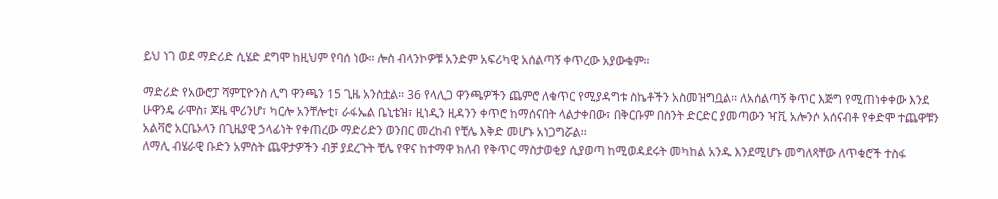ይህ ነገ ወደ ማድሪድ ሲሄድ ደግሞ ከዚህም የባሰ ነው፡፡ ሎስ ብላንኮዎቹ አንድም አፍሪካዊ አሰልጣኝ ቀጥረው አያውቁም፡፡

ማድሪድ የአውሮፓ ሻምፒዮንስ ሊግ ዋንጫን 15 ጊዜ አንስቷል፡፡ 36 የላሊጋ ዋንጫዎችን ጨምሮ ለቁጥር የሚያዳግቱ ስኬቶችን አስመዝግቧል፡፡ ለአሰልጣኝ ቅጥር እጅግ የሚጠነቀቀው እንደ ሁዋንዴ ራሞስ፣ ጆዜ ሞሪንሆ፣ ካርሎ አንቸሎቲ፣ ራፋኤል ቤኒቴዝ፣ ዚነዲን ዚዳንን ቀጥሮ ከማሰናበት ላልታቀበው፣ በቅርቡም በስንት ድርድር ያመጣውን ዣቪ አሎንሶ አሰናብቶ የቀድሞ ተጨዋቹን አልቫሮ አርቤኦላን በጊዜያዊ ኃላፊነት የቀጠረው ማድሪድን ወንበር መረከብ የቺሌ እቅድ መሆኑ አነጋግሯል፡፡
ለማሊ ብሄራዊ ቡድን አምስት ጨዋታዎችን ብቻ ያደረጉት ቺሌ የዋና ከተማዋ ክለብ የቅጥር ማስታወቂያ ሲያወጣ ከሚወዳደሩት መካከል አንዱ እንደሚሆኑ መግለጻቸው ለጥቁሮች ተስፋ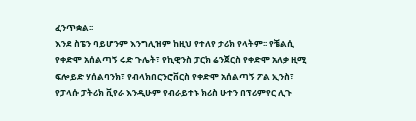ፈንጥቋል፡፡
እንደ ስፔን ባይሆንም እንግሊዝም ከዚህ የተለየ ታሪክ የላትም፡፡ የቼልሲ የቀድሞ አሰልጣኝ ሩድ ጉሌት፣ የኪዊንስ ፓርክ ሬንጀርስ የቀድሞ አለቃ ዚሚ ፍሎይድ ሃሰልባንክ፣ የብላክበርንሮቨርስ የቀድሞ አሰልጣኝ ፖል ኢንስ፣ የፓላሱ ፓትሪክ ቪየራ እንዲሁም የብራይተኑ ክሪስ ሁተን በፕሪምየር ሊጉ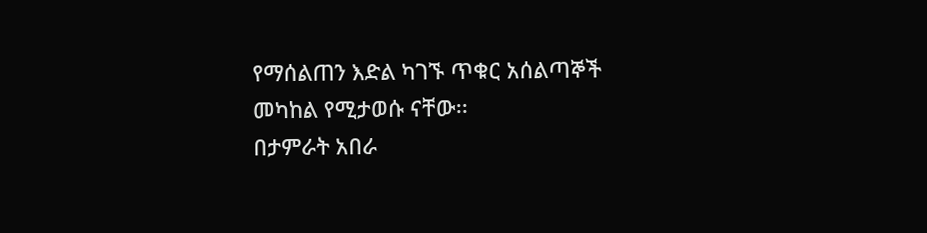የማሰልጠን እድል ካገኙ ጥቁር አሰልጣኞች መካከል የሚታወሱ ናቸው፡፡
በታምራት አበራ